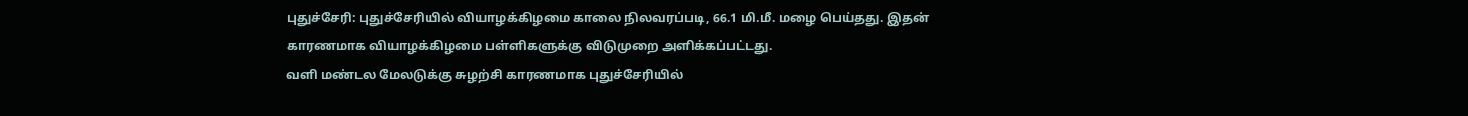புதுச்சேரி: புதுச்சேரியில் வியாழக்கிழமை காலை நிலவரப்படி, 66.1 மி.மீ. மழை பெய்தது. இதன் காரணமாக வியாழக்கிழமை பள்ளிகளுக்கு விடுமுறை அளிக்கப்பட்டது.
வளி மண்டல மேலடுக்கு சுழற்சி காரணமாக புதுச்சேரியில்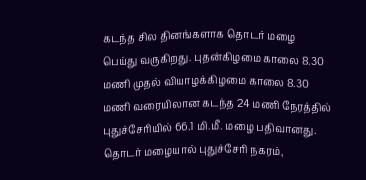கடந்த சில தினங்களாக தொடர் மழை பெய்து வருகிறது. புதன்கிழமை காலை 8.30 மணி முதல் வியாழக்கிழமை காலை 8.30 மணி வரையிலான கடந்த 24 மணி நேரத்தில் புதுச்சேரியில் 66.1 மி.மீ. மழை பதிவானது.
தொடர் மழையால் புதுச்சேரி நகரம்,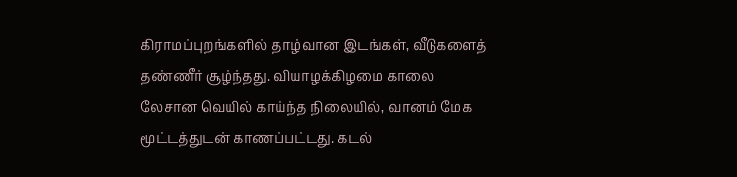கிராமப்புறங்களில் தாழ்வான இடங்கள், வீடுகளைத் தண்ணீர் சூழ்ந்தது. வியாழக்கிழமை காலை லேசான வெயில் காய்ந்த நிலையில், வானம் மேக மூட்டத்துடன் காணப்பட்டது. கடல்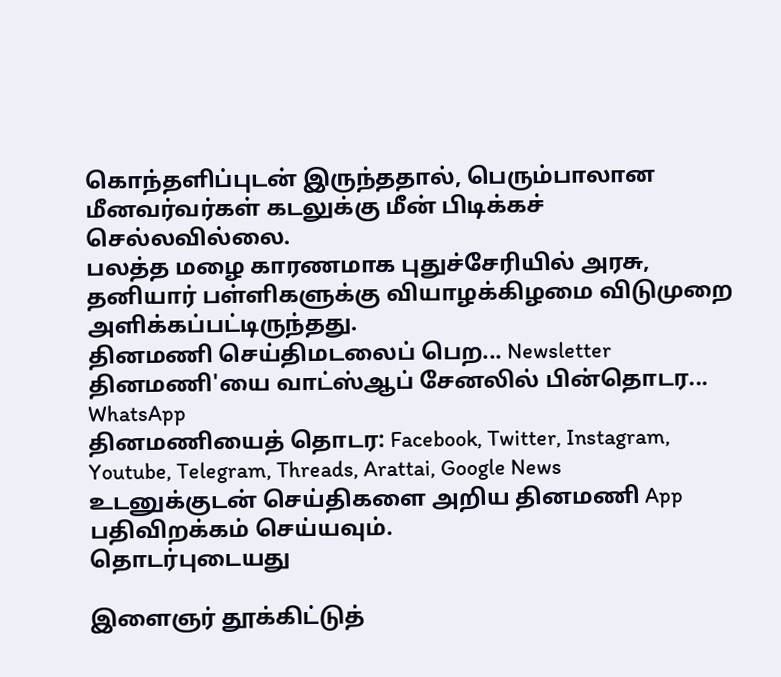கொந்தளிப்புடன் இருந்ததால், பெரும்பாலான மீனவர்வர்கள் கடலுக்கு மீன் பிடிக்கச் செல்லவில்லை.
பலத்த மழை காரணமாக புதுச்சேரியில் அரசு, தனியார் பள்ளிகளுக்கு வியாழக்கிழமை விடுமுறை அளிக்கப்பட்டிருந்தது.
தினமணி செய்திமடலைப் பெற... Newsletter
தினமணி'யை வாட்ஸ்ஆப் சேனலில் பின்தொடர... WhatsApp
தினமணியைத் தொடர: Facebook, Twitter, Instagram, Youtube, Telegram, Threads, Arattai, Google News
உடனுக்குடன் செய்திகளை அறிய தினமணி App பதிவிறக்கம் செய்யவும்.
தொடர்புடையது

இளைஞர் தூக்கிட்டுத்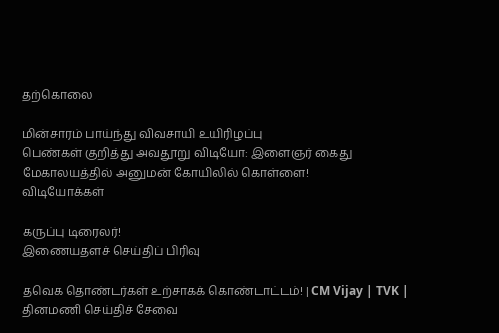தற்கொலை

மின்சாரம் பாய்ந்து விவசாயி உயிரிழப்பு
பெண்கள் குறித்து அவதூறு விடியோ: இளைஞர் கைது
மேகாலயத்தில் அனுமன் கோயிலில் கொள்ளை!
விடியோக்கள்

கருப்பு டிரைலர்!
இணையதளச் செய்திப் பிரிவு

தவெக தொண்டர்கள் உற்சாகக் கொண்டாட்டம்! | CM Vijay | TVK |
தினமணி செய்திச் சேவை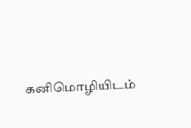கனிமொழியிடம்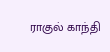ராகுல் காந்தி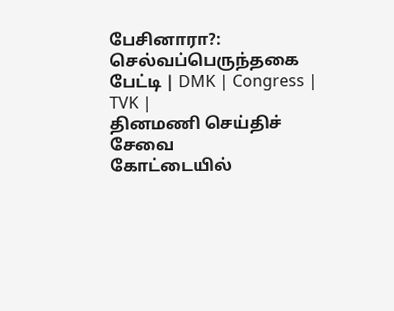பேசினாரா?: செல்வப்பெருந்தகை பேட்டி | DMK | Congress | TVK |
தினமணி செய்திச் சேவை
கோட்டையில்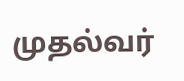முதல்வர்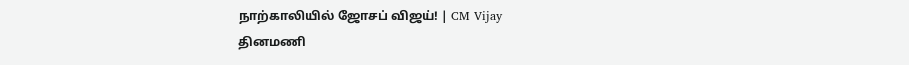நாற்காலியில் ஜோசப் விஜய்! | CM Vijay
தினமணி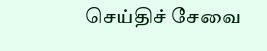செய்திச் சேவை